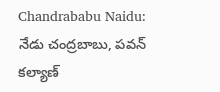Chandrababu Naidu: నేడు చంద్రబాబు, పవన్ కల్యాణ్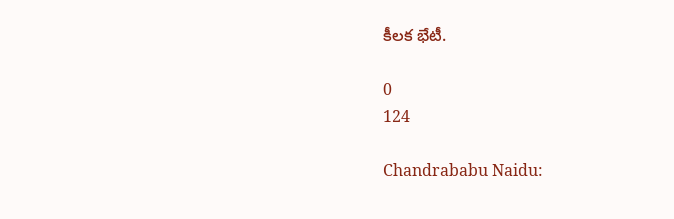కీలక భేటీ.

0
124

Chandrababu Naidu: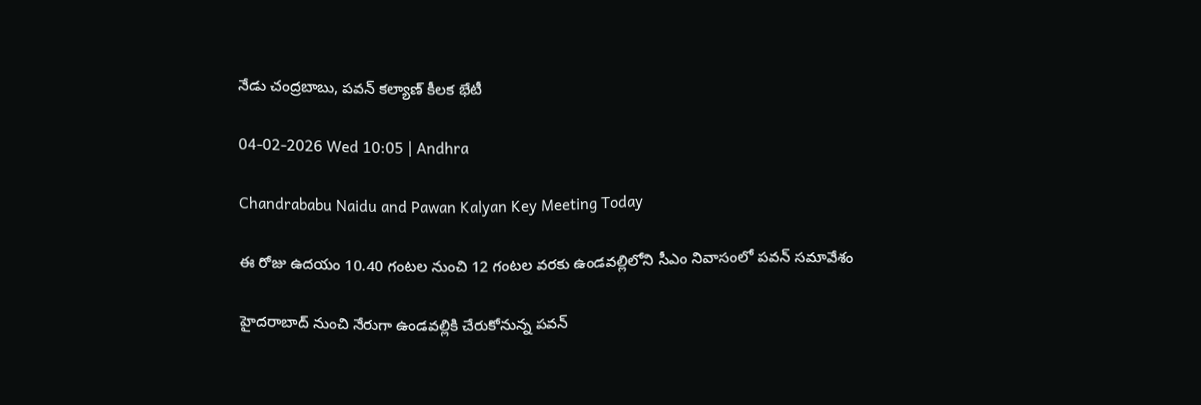నేడు చంద్రబాబు, పవన్ కల్యాణ్ కీలక భేటీ

04-02-2026 Wed 10:05 | Andhra

Chandrababu Naidu and Pawan Kalyan Key Meeting Today

ఈ రోజు ఉదయం 10.40 గంటల నుంచి 12 గంటల వరకు ఉండవల్లిలోని సీఎం నివాసంలో పవన్ సమావేశం

హైదరాబాద్ నుంచి నేరుగా ఉండవల్లికి చేరుకోనున్న పవన్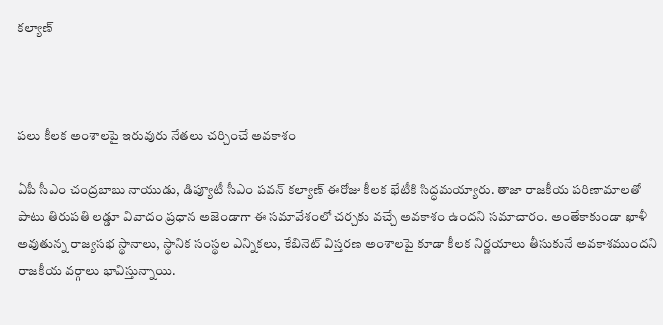కల్యాణ్



పలు కీలక అంశాలపై ఇరువురు నేతలు చర్చించే అవకాశం

ఏపీ సీఎం చంద్రబాబు నాయుడు, డిప్యూటీ సీఎం పవన్ కల్యాణ్‌ ఈరోజు కీలక భేటీకి సిద్ధమయ్యారు. తాజా రాజకీయ పరిణామాలతో పాటు తిరుపతి లడ్డూ వివాదం ప్రధాన అజెండాగా ఈ సమావేశంలో చర్చకు వచ్చే అవకాశం ఉందని సమాచారం. అంతేకాకుండా ఖాళీ అవుతున్న రాజ్యసభ స్థానాలు, స్థానిక సంస్థల ఎన్నికలు, కేబినెట్ విస్తరణ అంశాలపై కూడా కీలక నిర్ణయాలు తీసుకునే అవకాశముందని రాజకీయ వర్గాలు భావిస్తున్నాయి.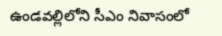ఉండవల్లిలోని సీఎం నివాసంలో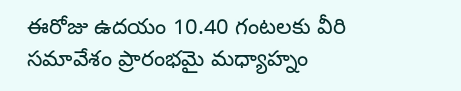ఈరోజు ఉదయం 10.40 గంటలకు వీరి సమావేశం ప్రారంభమై మధ్యాహ్నం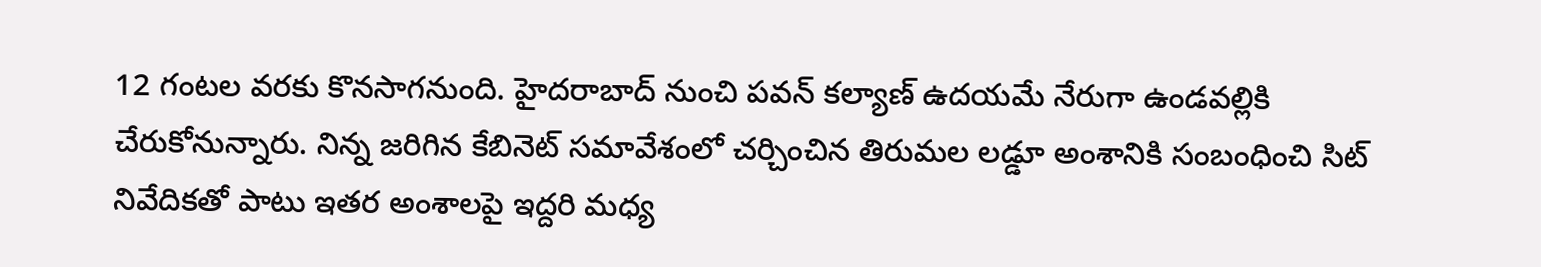12 గంటల వరకు కొనసాగనుంది. హైదరాబాద్ నుంచి పవన్ కల్యాణ్ ఉదయమే నేరుగా ఉండవల్లికి చేరుకోనున్నారు. నిన్న జరిగిన కేబినెట్ సమావేశంలో చర్చించిన తిరుమల లడ్డూ అంశానికి సంబంధించి సిట్ నివేదికతో పాటు ఇతర అంశాలపై ఇద్దరి మధ్య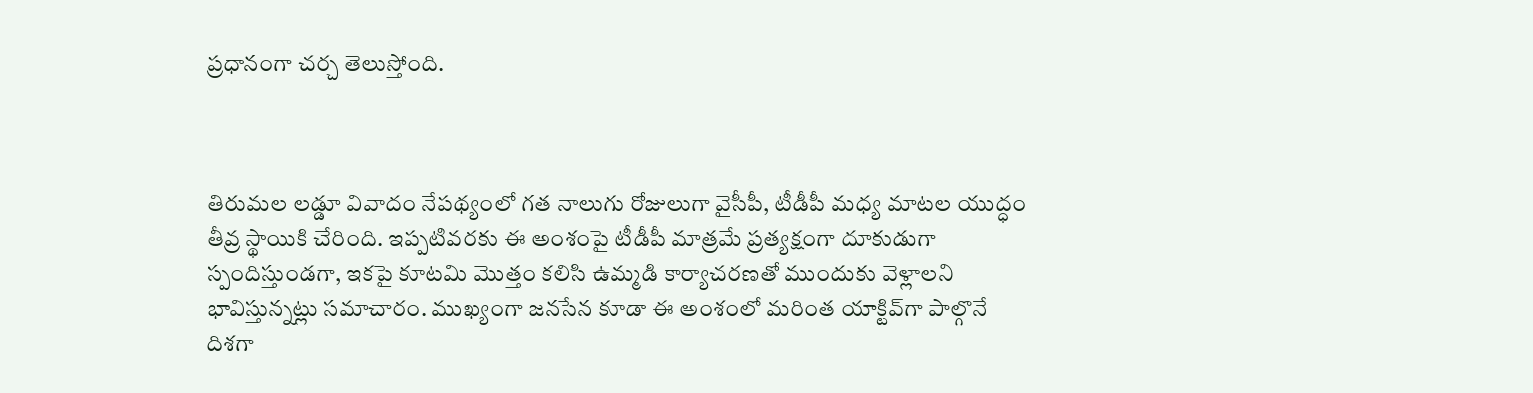ప్రధానంగా చర్చ తెలుస్తోంది.



తిరుమల లడ్డూ వివాదం నేపథ్యంలో గత నాలుగు రోజులుగా వైసీపీ, టీడీపీ మధ్య మాటల యుద్ధం తీవ్ర స్థాయికి చేరింది. ఇప్పటివరకు ఈ అంశంపై టీడీపీ మాత్రమే ప్రత్యక్షంగా దూకుడుగా స్పందిస్తుండగా, ఇకపై కూటమి మొత్తం కలిసి ఉమ్మడి కార్యాచరణతో ముందుకు వెళ్లాలని భావిస్తున్నట్లు సమాచారం. ముఖ్యంగా జనసేన కూడా ఈ అంశంలో మరింత యాక్టివ్‌గా పాల్గొనే దిశగా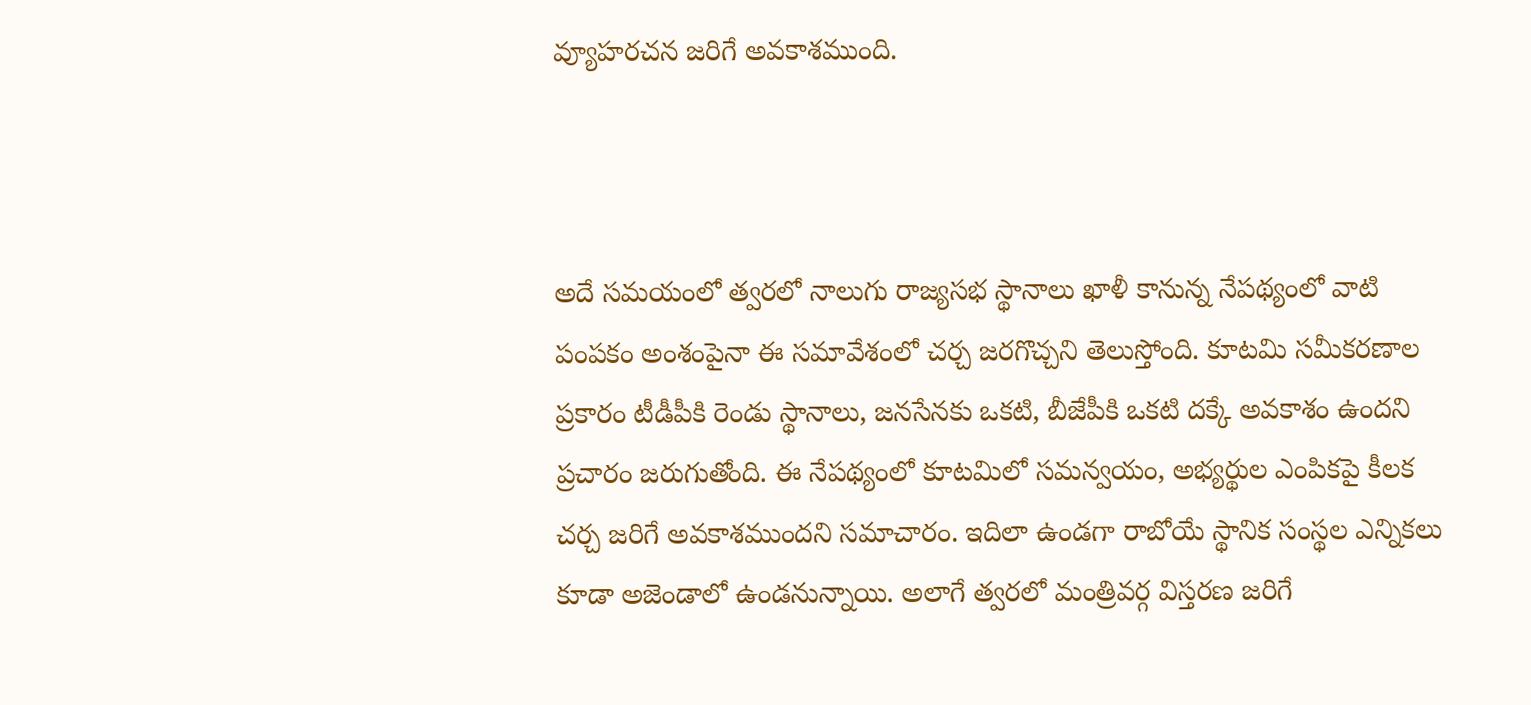వ్యూహరచన జరిగే అవకాశముంది.



అదే సమయంలో త్వరలో నాలుగు రాజ్యసభ స్థానాలు ఖాళీ కానున్న నేపథ్యంలో వాటి పంపకం అంశంపైనా ఈ సమావేశంలో చర్చ జరగొచ్చని తెలుస్తోంది. కూటమి సమీకరణాల ప్రకారం టీడీపీకి రెండు స్థానాలు, జనసేనకు ఒకటి, బీజేపీకి ఒకటి దక్కే అవకాశం ఉందని ప్రచారం జరుగుతోంది. ఈ నేపథ్యంలో కూటమిలో సమన్వయం, అభ్యర్థుల ఎంపికపై కీలక చర్చ జరిగే అవకాశముందని సమాచారం. ఇదిలా ఉండగా రాబోయే స్థానిక సంస్థల ఎన్నికలు కూడా అజెండాలో ఉండనున్నాయి. అలాగే త్వరలో మంత్రివర్గ విస్తరణ జరిగే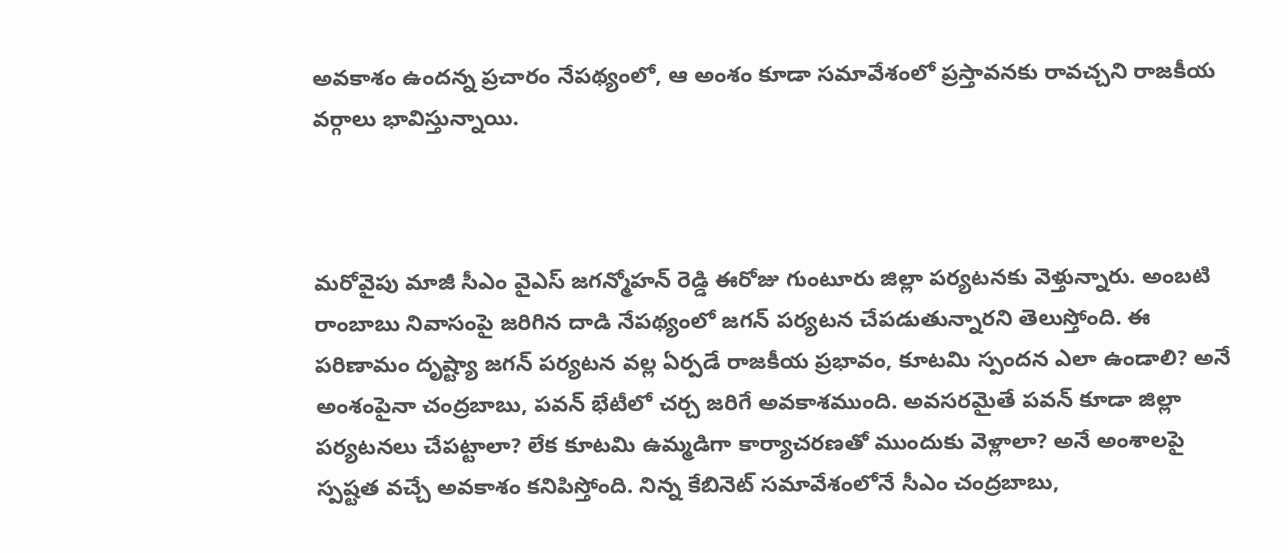అవకాశం ఉందన్న ప్రచారం నేపథ్యంలో, ఆ అంశం కూడా సమావేశంలో ప్రస్తావనకు రావచ్చని రాజకీయ వర్గాలు భావిస్తున్నాయి.



మరోవైపు మాజీ సీఎం వైఎస్ జగన్మోహన్ రెడ్డి ఈరోజు గుంటూరు జిల్లా పర్యటనకు వెళ్తున్నారు. అంబటి రాంబాబు నివాసంపై జరిగిన దాడి నేపథ్యంలో జగన్ పర్యటన చేపడుతున్నారని తెలుస్తోంది. ఈ పరిణామం దృష్ట్యా జగన్ పర్యటన వల్ల ఏర్పడే రాజకీయ ప్రభావం, కూటమి స్పందన ఎలా ఉండాలి? అనే అంశంపైనా చంద్రబాబు, పవన్ భేటీలో చర్చ జరిగే అవకాశముంది. అవసరమైతే పవన్ కూడా జిల్లా పర్యటనలు చేపట్టాలా? లేక కూటమి ఉమ్మడిగా కార్యాచరణతో ముందుకు వెళ్లాలా? అనే అంశాలపై స్పష్టత వచ్చే అవకాశం కనిపిస్తోంది. నిన్న కేబినెట్ సమావేశంలోనే సీఎం చంద్రబాబు,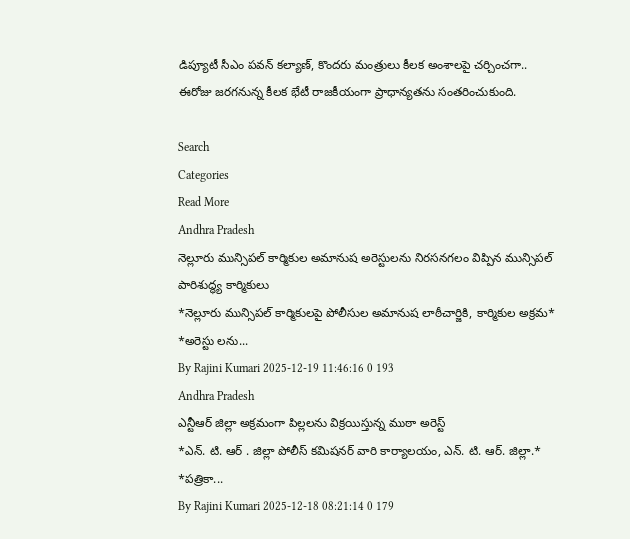డిప్యూటీ సీఎం పవన్ కల్యాణ్, కొందరు మంత్రులు కీలక అంశాలపై చర్చించగా.. ఈరోజు జరగనున్న కీలక భేటీ రాజకీయంగా ప్రాధాన్యతను సంతరించుకుంది.

Search
Categories
Read More
Andhra Pradesh
నెల్లూరు మున్సిపల్ కార్మికుల అమానుష అరెస్టులను నిరసనగలం విప్పిన మున్సిపల్ పారిశుద్ధ్య కార్మికులు
*నెల్లూరు మున్సిపల్ కార్మికులపై పోలీసుల అమానుష లాఠీచార్జికి, కార్మికుల అక్రమ*  *అరెస్టు లను...
By Rajini Kumari 2025-12-19 11:46:16 0 193
Andhra Pradesh
ఎన్టీఆర్ జిల్లా అక్రమంగా పిల్లలను విక్రయిస్తున్న ముఠా అరెస్ట్
*ఎన్. టి. ఆర్ . జిల్లా పోలీస్ కమిషనర్ వారి కార్యాలయం, ఎన్. టి. ఆర్. జిల్లా.*   *పత్రికా...
By Rajini Kumari 2025-12-18 08:21:14 0 179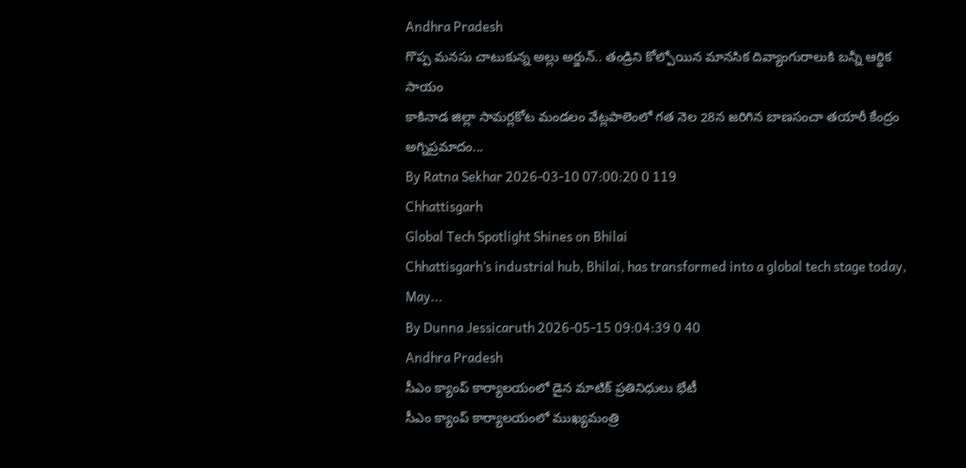Andhra Pradesh
గొప్ప మనసు చాటుకున్న అల్లు అర్జున్.. తండ్రిని కోల్పోయిన మానసిక దివ్యాంగురాలుకి బ‌న్నీ ఆర్థిక సాయం
కాకినాడ జిల్లా సామర్లకోట మండలం వేట్లపాలెంలో గత నెల 28న జరిగిన బాణసంచా తయారీ కేంద్రం అగ్నిప్రమాదం...
By Ratna Sekhar 2026-03-10 07:00:20 0 119
Chhattisgarh
Global Tech Spotlight Shines on Bhilai
Chhattisgarh’s industrial hub, Bhilai, has transformed into a global tech stage today, May...
By Dunna Jessicaruth 2026-05-15 09:04:39 0 40
Andhra Pradesh
సీఎం క్యాంప్ కార్యాలయంలో డైన మాటిక్ ప్రతినిధులు భేటీ
సీఎం క్యాంప్ కార్యాలయంలో ముఖ్యమంత్రి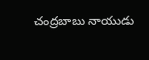చంద్రబాబు నాయుడు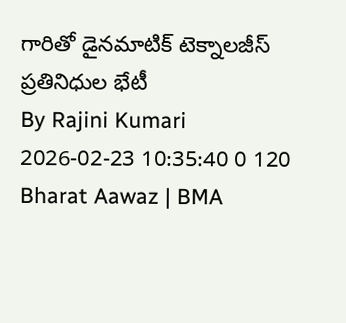గారితో డైనమాటిక్ టెక్నాలజీస్ ప్రతినిధుల భేటీ
By Rajini Kumari 2026-02-23 10:35:40 0 120
Bharat Aawaz | BMA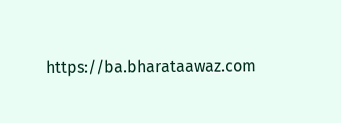https://ba.bharataawaz.com